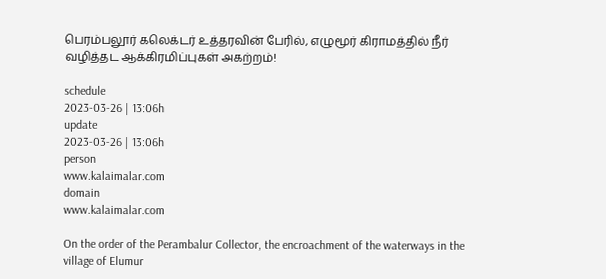பெரம்பலூர் கலெக்டர் உத்தரவின் பேரில், எழுமூர் கிராமத்தில் நீர் வழித்தட ஆக்கிரமிப்புகள் அகற்றம்!

schedule
2023-03-26 | 13:06h
update
2023-03-26 | 13:06h
person
www.kalaimalar.com
domain
www.kalaimalar.com

On the order of the Perambalur Collector, the encroachment of the waterways in the village of Elumur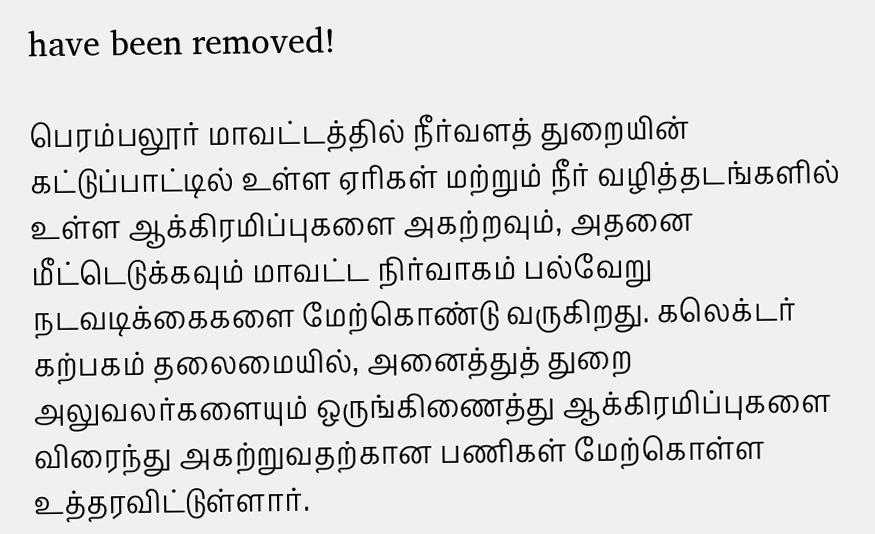have been removed!

பெரம்பலூர் மாவட்டத்தில் நீர்வளத் துறையின் கட்டுப்பாட்டில் உள்ள ஏரிகள் மற்றும் நீர் வழித்தடங்களில் உள்ள ஆக்கிரமிப்புகளை அகற்றவும், அதனை மீட்டெடுக்கவும் மாவட்ட நிர்வாகம் பல்வேறு நடவடிக்கைகளை மேற்கொண்டு வருகிறது. கலெக்டர் கற்பகம் தலைமையில், அனைத்துத் துறை அலுவலர்களையும் ஒருங்கிணைத்து ஆக்கிரமிப்புகளை விரைந்து அகற்றுவதற்கான பணிகள் மேற்கொள்ள உத்தரவிட்டுள்ளார்.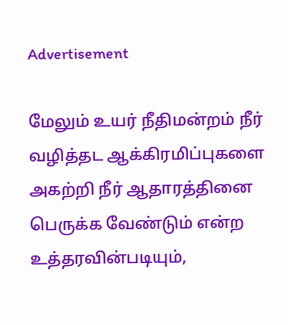Advertisement

மேலும் உயர் நீதிமன்றம் நீர் வழித்தட ஆக்கிரமிப்புகளை அகற்றி நீர் ஆதாரத்தினை பெருக்க வேண்டும் என்ற உத்தரவின்படியும்,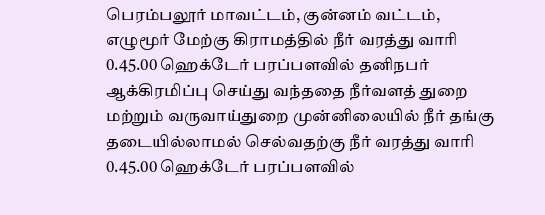பெரம்பலூர் மாவட்டம், குன்னம் வட்டம், எழுமூர் மேற்கு கிராமத்தில் நீர் வரத்து வாரி 0.45.00 ஹெக்டேர் பரப்பளவில் தனிநபர் ஆக்கிரமிப்பு செய்து வந்ததை நீர்வளத் துறை மற்றும் வருவாய்துறை முன்னிலையில் நீர் தங்கு தடையில்லாமல் செல்வதற்கு நீர் வரத்து வாரி 0.45.00 ஹெக்டேர் பரப்பளவில்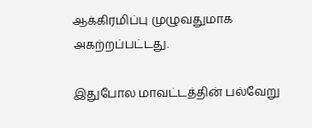ஆக்கிரமிப்பு முழுவதுமாக அகற்றப்பட்டது.

இதுபோல மாவட்டத்தின் பல்வேறு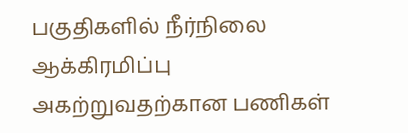பகுதிகளில் நீர்நிலை ஆக்கிரமிப்பு அகற்றுவதற்கான பணிகள்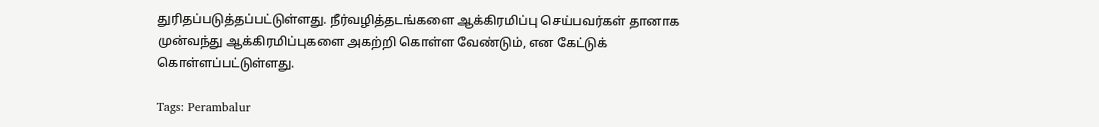துரிதப்படுத்தப்பட்டுள்ளது. நீர்வழித்தடங்களை ஆக்கிரமிப்பு செய்பவர்கள் தானாக முன்வந்து ஆக்கிரமிப்புகளை அகற்றி கொள்ள வேண்டும், என கேட்டுக் கொள்ளப்பட்டுள்ளது.

Tags: Perambalur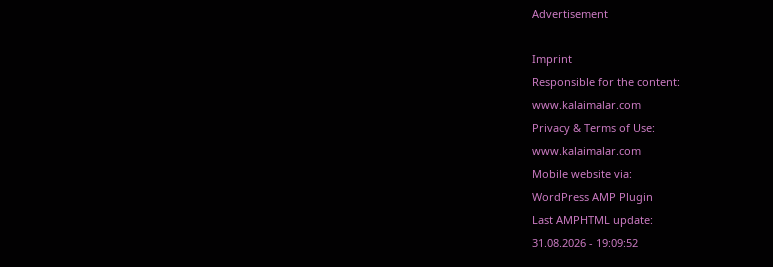Advertisement

Imprint
Responsible for the content:
www.kalaimalar.com
Privacy & Terms of Use:
www.kalaimalar.com
Mobile website via:
WordPress AMP Plugin
Last AMPHTML update:
31.08.2026 - 19:09:52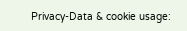Privacy-Data & cookie usage: